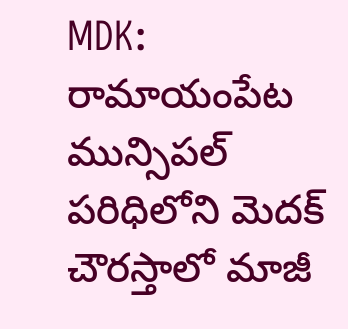MDK: రామాయంపేట మున్సిపల్ పరిధిలోని మెదక్ చౌరస్తాలో మాజీ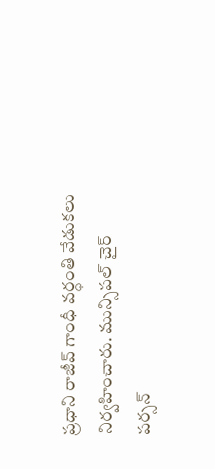ప్రధాని రాజీవ్ గాంధీ వర్ధంతి వేడుకలు నిర్వహించారు. మున్సిపల్ చైర్ పర్సన్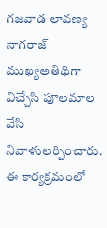గజవాడ లావణ్య నాగరాజ్ ముఖ్యఅతిథిగా విచ్చేసి పూలమాల వేసి నివాళులర్పించారు. ఈ కార్యక్రమంలో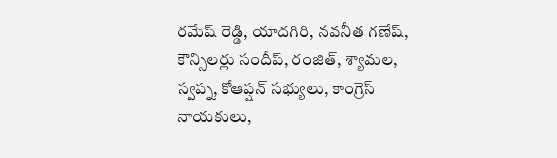రమేష్ రెడ్డి, యాదగిరి, నవనీత గణేష్, కౌన్సిలర్లు సందీప్, రంజిత్, శ్యామల, స్వప్న, కోఆప్షన్ సభ్యులు, కాంగ్రెస్ నాయకులు,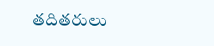తదితరులు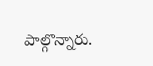పాల్గొన్నారు.